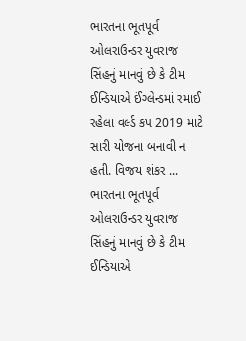ભારતના ભૂતપૂર્વ ઓલરાઉન્ડર યુવરાજ સિંહનું માનવું છે કે ટીમ ઈન્ડિયાએ ઈંગ્લેન્ડમાં રમાઈ રહેલા વર્લ્ડ કપ 2019 માટે સારી યોજના બનાવી ન હતી. વિજય શંકર ...
ભારતના ભૂતપૂર્વ ઓલરાઉન્ડર યુવરાજ સિંહનું માનવું છે કે ટીમ ઈન્ડિયાએ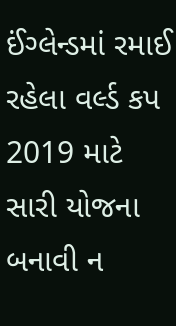ઈંગ્લેન્ડમાં રમાઈ રહેલા વર્લ્ડ કપ 2019 માટે સારી યોજના બનાવી ન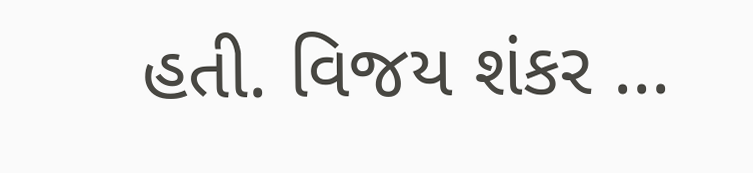હતી. વિજય શંકર ...